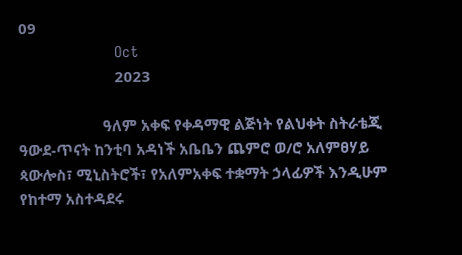09
                        Oct
                        2023

                     ዓለም አቀፍ የቀዳማዊ ልጅነት የልህቀት ስትራቴጂ ዓውደ-ጥናት ከንቲባ አዳነች አቤቤን ጨምሮ ወ/ሮ አለምፀሃይ ጳውሎስ፣ ሚኒስትሮች፣ የአለምአቀፍ ተቋማት ኃላፊዎች እንዲሁም የከተማ አስተዳደሩ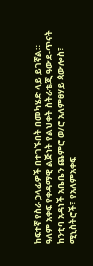ከፍተኛ የስራ ኃላፊዎች በተገኙበት በመካሄድ ላይ ይገኛል።
ዓለም አቀፍ የቀዳማዊ ልጅነት የልህቀት ስትራቴጂ ዓውደ-ጥናት ከንቲባ አዳነች አቤቤን ጨምሮ ወ/ሮ አለምፀሃይ ጳውሎስ፣ ሚኒስትሮች፣ የአለምአቀፍ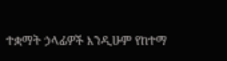ተቋማት ኃላፊዎች እንዲሁም የከተማ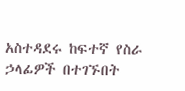አስተዳደሩ ከፍተኛ የስራ ኃላፊዎች በተገኙበት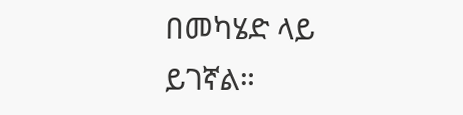በመካሄድ ላይ ይገኛል።